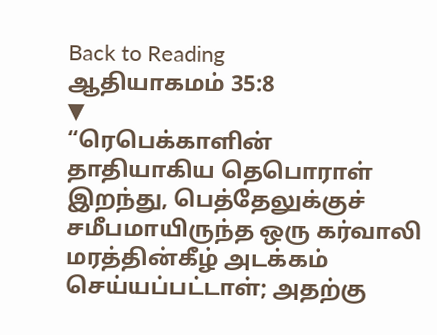Back to Reading
ஆதியாகமம் 35:8
▼
“ரெபெக்காளின் தாதியாகிய தெபொராள் இறந்து, பெத்தேலுக்குச் சமீபமாயிருந்த ஒரு கர்வாலி மரத்தின்கீழ் அடக்கம் செய்யப்பட்டாள்; அதற்கு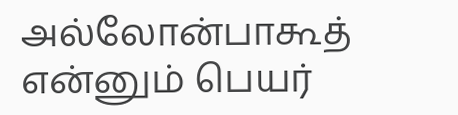அல்லோன்பாகூத் என்னும் பெயர்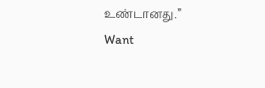உண்டானது.”
Want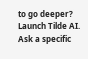to go deeper?
Launch Tilde AI. Ask a specific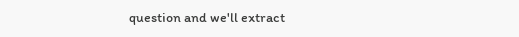question and we'll extract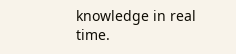knowledge in real time.